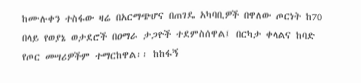ከሙሉቀን ተስፋው ዛሬ በአርማጭሆና በጠገዴ አካባቢዎች በዋለው ጦርነት ከ70 በላይ የወያኔ ወታደሮች በዐማራ ታጋዮች ተደምስሰዋል፤ በርካታ ቀላልና ከባድ የጦር መሣሪዎችም ተማርከዋል፡፡ ከከፋኝ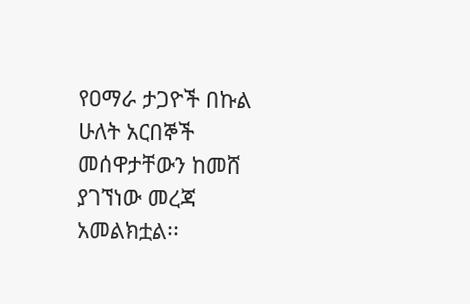የዐማራ ታጋዮች በኩል ሁለት አርበኞች መሰዋታቸውን ከመሸ ያገኘነው መረጃ አመልክቷል፡፡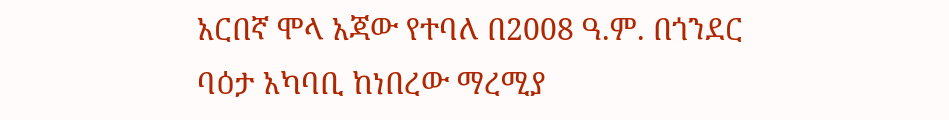አርበኛ ሞላ አጃው የተባለ በ2008 ዓ.ም. በጎንደር ባዕታ አካባቢ ከነበረው ማረሚያ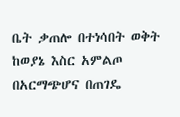ቤት ቃጠሎ በተነሳበት ወቅት ከወያኔ እስር አምልጦ በአርማጭሆና በጠገዴ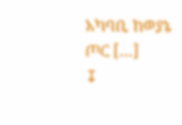አካባቢ ከወያኔ ጦር […]
↧